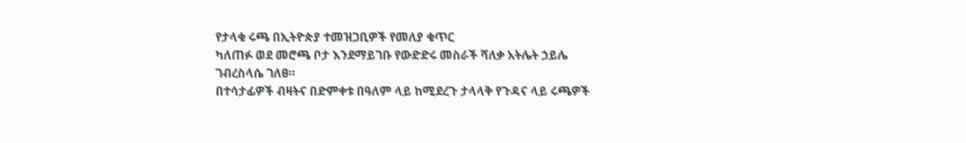የታላቁ ሩጫ በኢትዮጵያ ተመዝጋቢዎች የመለያ ቁጥር
ካለጠፉ ወደ መሮጫ ቦታ እንደማይገቡ የውድድሩ መስራች ሻለቃ አትሌት ኃይሌ
ገብረስላሴ ገለፀ።
በተሳታፊዎች ብዛትና በድምቀቱ በዓለም ላይ ከሚደረጉ ታላላቅ የጉዳና ላይ ሩጫዎች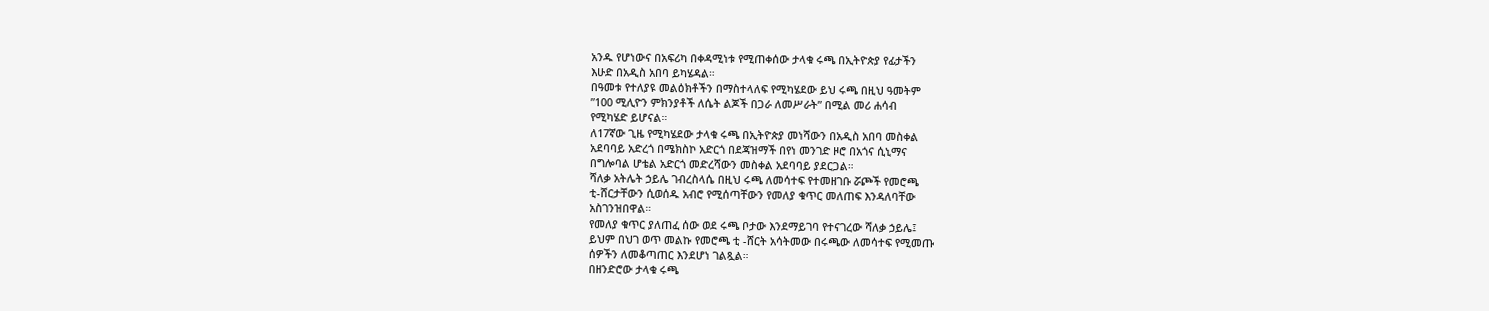አንዱ የሆነውና በአፍሪካ በቀዳሚነቱ የሚጠቀሰው ታላቁ ሩጫ በኢትዮጵያ የፊታችን
እሁድ በአዲስ አበባ ይካሄዳል።
በዓመቱ የተለያዩ መልዕክቶችን በማስተላለፍ የሚካሄደው ይህ ሩጫ በዚህ ዓመትም
”100 ሚሊዮን ምክንያቶች ለሴት ልጆች በጋራ ለመሥራት” በሚል መሪ ሐሳብ
የሚካሄድ ይሆናል።
ለ17ኛው ጊዜ የሚካሄደው ታላቁ ሩጫ በኢትዮጵያ መነሻውን በአዲስ አበባ መስቀል
አደባባይ አድረጎ በሜክስኮ አድርጎ በደጃዝማች በየነ መንገድ ዞሮ በአጎና ሲኒማና
በግሎባል ሆቴል አድርጎ መድረሻውን መስቀል አደባባይ ያደርጋል።
ሻለቃ አትሌት ኃይሌ ገብረስላሴ በዚህ ሩጫ ለመሳተፍ የተመዘገቡ ሯጮች የመሮጫ
ቲ-ሸርታቸውን ሲወሰዱ አብሮ የሚሰጣቸውን የመለያ ቁጥር መለጠፍ እንዳለባቸው
አስገንዝበዋል።
የመለያ ቁጥር ያለጠፈ ሰው ወደ ሩጫ ቦታው እንደማይገባ የተናገረው ሻለቃ ኃይሌ፤
ይህም በህገ ወጥ መልኩ የመሮጫ ቲ -ሸርት አሳትመው በሩጫው ለመሳተፍ የሚመጡ
ሰዎችን ለመቆጣጠር እንደሆነ ገልጿል።
በዘንድሮው ታላቁ ሩጫ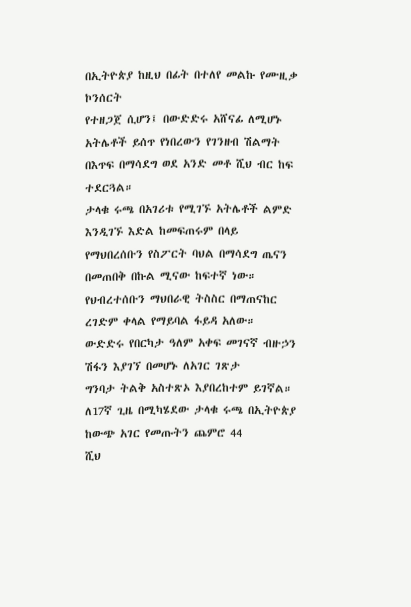በኢትዮጵያ ከዚህ በፊት በተለየ መልኩ የሙዚቃ ኮንሰርት
የተዘጋጀ ሲሆን፤ በውድድሩ አሸናፊ ለሚሆኑ አትሌቶች ይሰጥ የነበረውን የገንዘብ ሽልማት
በእጥፍ በማሳደግ ወደ አንድ መቶ ሺህ ብር ከፍ ተደርጓል።
ታላቁ ሩጫ በአገሪቱ የሚገኙ አትሌቶች ልምድ እንዲገኙ እድል ከመፍጠሩም በላይ
የማህበረሰቡን የስፖርት ባህል በማሳደግ ጤናን በመጠበቅ በኩል ሚናው ከፍተኛ ነው።
የህብረተሰቡን ማህበራዊ ትስስር በማጠናከር ረገድም ቀላል የማይባል ፋይዳ አለው።
ውድድሩ የበርካታ ዓለም አቀፍ መገናኛ ብዙኃን ሽፋን እያገኘ በመሆኑ ለአገር ገጽታ
ግንባታ ትልቅ አስተጽኦ እያበረከተም ይገኛል።
ለ17ኛ ጊዜ በሚካሄደው ታላቁ ሩጫ በኢትዮጵያ ከውጭ አገር የመጡትን ጨምሮ 44
ሺህ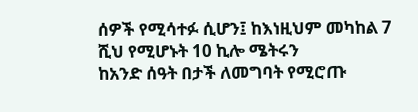ሰዎች የሚሳተፉ ሲሆን፤ ከእነዚህም መካከል 7 ሺህ የሚሆኑት 10 ኪሎ ሜትሩን
ከአንድ ሰዓት በታች ለመግባት የሚሮጡ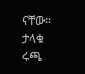ናቸው።
ታላቁ ሩጫ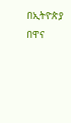በኢትዮጵያ በዋና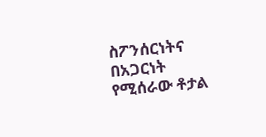ስፖንሰርነትና በአጋርነት የሚሰራው ቶታል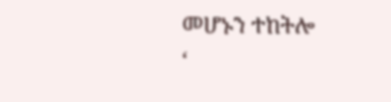መሆኑን ተከትሎ
‘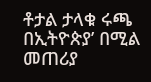ቶታል ታላቁ ሩጫ በኢትዮጵያ’ በሚል መጠሪያ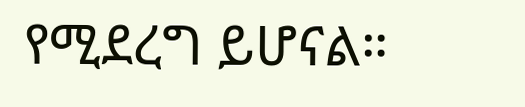የሚደረግ ይሆናል።